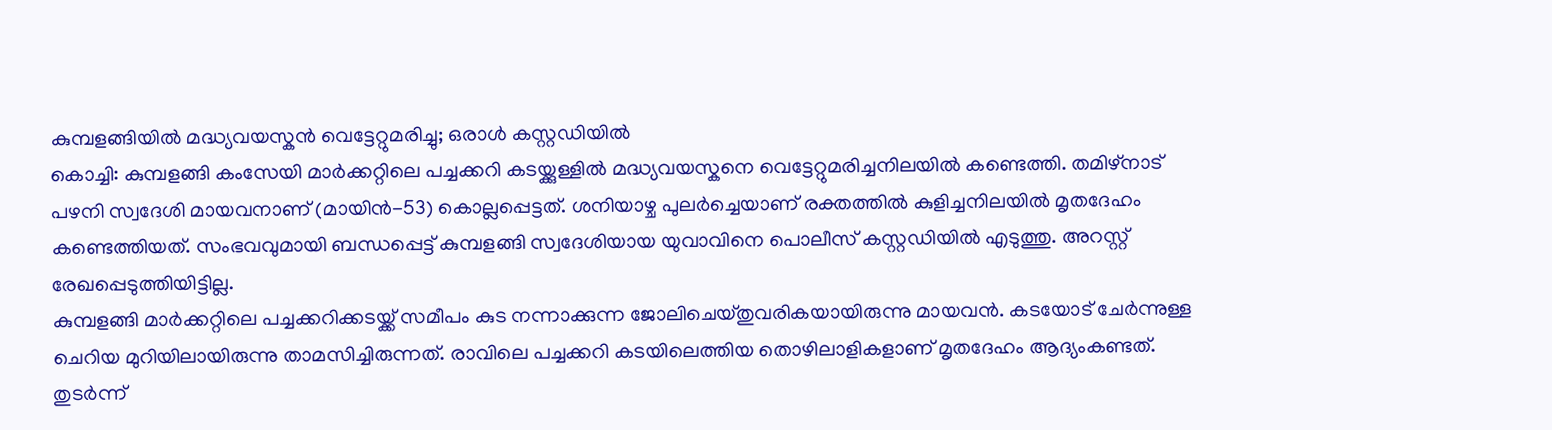കുമ്പളങ്ങിയിൽ മദ്ധ്യവയസ്കൻ വെട്ടേറ്റുമരിച്ചു; ഒരാൾ കസ്റ്റഡിയിൽ
കൊച്ചി: കുമ്പളങ്ങി കംസേയി മാർക്കറ്റിലെ പച്ചക്കറി കടയ്ക്കുള്ളിൽ മദ്ധ്യവയസ്കനെ വെട്ടേറ്റുമരിച്ചനിലയിൽ കണ്ടെത്തി. തമിഴ്നാട് പഴനി സ്വദേശി മായവനാണ് (മായിൻ-53) കൊല്ലപ്പെട്ടത്. ശനിയാഴ്ച പുലർച്ചെയാണ് രക്തത്തിൽ കുളിച്ചനിലയിൽ മൃതദേഹം കണ്ടെത്തിയത്. സംഭവവുമായി ബന്ധപ്പെട്ട് കുമ്പളങ്ങി സ്വദേശിയായ യുവാവിനെ പൊലീസ് കസ്റ്റഡിയിൽ എടുത്തു. അറസ്റ്റ് രേഖപ്പെടുത്തിയിട്ടില്ല.
കുമ്പളങ്ങി മാർക്കറ്റിലെ പച്ചക്കറിക്കടയ്ക്ക് സമീപം കുട നന്നാക്കുന്ന ജോലിചെയ്തുവരികയായിരുന്നു മായവൻ. കടയോട് ചേർന്നുള്ള ചെറിയ മുറിയിലായിരുന്നു താമസിച്ചിരുന്നത്. രാവിലെ പച്ചക്കറി കടയിലെത്തിയ തൊഴിലാളികളാണ് മൃതദേഹം ആദ്യംകണ്ടത്. തുടർന്ന്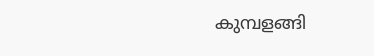കുമ്പളങ്ങി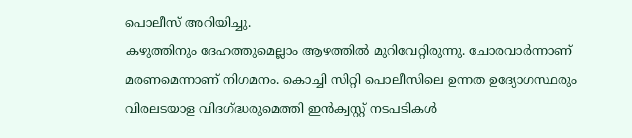പൊലീസ് അറിയിച്ചു.
കഴുത്തിനും ദേഹത്തുമെല്ലാം ആഴത്തിൽ മുറിവേറ്റിരുന്നു. ചോരവാർന്നാണ് മരണമെന്നാണ് നിഗമനം. കൊച്ചി സിറ്റി പൊലീസിലെ ഉന്നത ഉദ്യോഗസ്ഥരും വിരലടയാള വിദഗ്ദ്ധരുമെത്തി ഇൻക്വസ്റ്റ് നടപടികൾ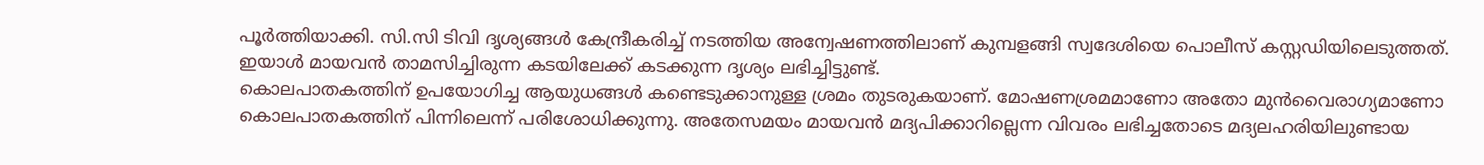പൂർത്തിയാക്കി. സി.സി ടിവി ദൃശ്യങ്ങൾ കേന്ദ്രീകരിച്ച് നടത്തിയ അന്വേഷണത്തിലാണ് കുമ്പളങ്ങി സ്വദേശിയെ പൊലീസ് കസ്റ്റഡിയിലെടുത്തത്. ഇയാൾ മായവൻ താമസിച്ചിരുന്ന കടയിലേക്ക് കടക്കുന്ന ദൃശ്യം ലഭിച്ചിട്ടുണ്ട്.
കൊലപാതകത്തിന് ഉപയോഗിച്ച ആയുധങ്ങൾ കണ്ടെടുക്കാനുള്ള ശ്രമം തുടരുകയാണ്. മോഷണശ്രമമാണോ അതോ മുൻവൈരാഗ്യമാണോ കൊലപാതകത്തിന് പിന്നിലെന്ന് പരിശോധിക്കുന്നു. അതേസമയം മായവൻ മദ്യപിക്കാറില്ലെന്ന വിവരം ലഭിച്ചതോടെ മദ്യലഹരിയിലുണ്ടായ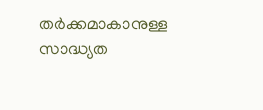തർക്കമാകാനുള്ള സാദ്ധ്യത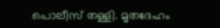പൊലീസ് തള്ളി. മൃതദേഹം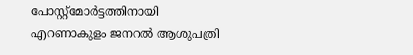പോസ്റ്റ്മോർട്ടത്തിനായി എറണാകുളം ജനറൽ ആശുപത്രി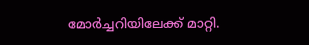മോർച്ചറിയിലേക്ക് മാറ്റി.